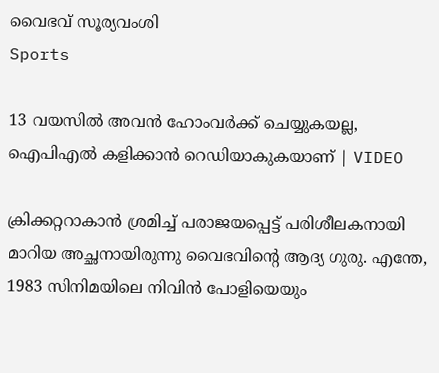വൈഭവ് സൂര്യവംശി
Sports

13 വയസിൽ അവൻ ഹോംവർക്ക് ചെയ്യുകയല്ല, ഐപിഎൽ കളിക്കാൻ റെഡിയാകുകയാണ് | VIDEO

ക്രിക്കറ്ററാകാൻ ശ്രമിച്ച് പരാജയപ്പെട്ട് പരിശീലകനായി മാറിയ അച്ഛനായിരുന്നു വൈഭവിന്‍റെ ആദ്യ ഗുരു. എന്തേ, 1983 സിനിമയിലെ നിവിൻ പോളിയെയും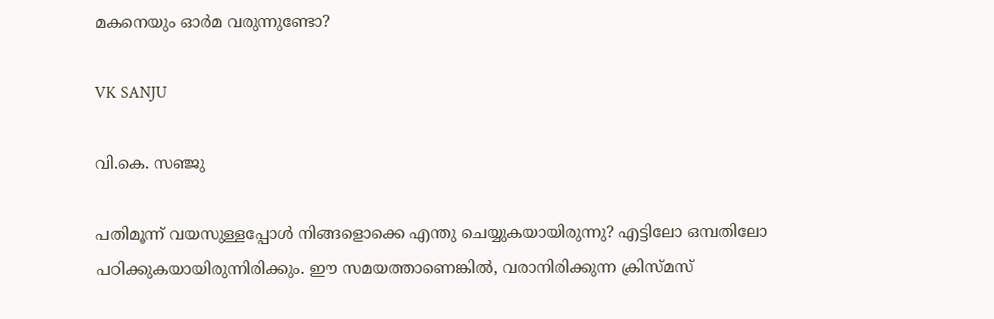മകനെയും ഓർമ വരുന്നുണ്ടോ?

VK SANJU

വി.കെ. സഞ്ജു

പതിമൂന്ന് വയസുള്ളപ്പോൾ നിങ്ങളൊക്കെ എന്തു ചെയ്യുകയായിരുന്നു? എട്ടിലോ ഒമ്പതിലോ പഠിക്കുകയായിരുന്നിരിക്കും. ഈ സമയത്താണെങ്കിൽ, വരാനിരിക്കുന്ന ക്രിസ്മസ്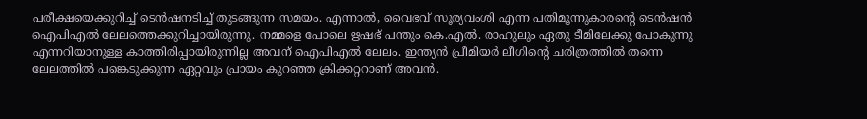പരീക്ഷയെക്കുറിച്ച് ടെൻഷനടിച്ച് തുടങ്ങുന്ന സമയം. എന്നാൽ, വൈഭവ് സൂര്യവംശി എന്ന പതിമൂന്നുകാരന്‍റെ ടെൻഷൻ ഐപിഎൽ ലേലത്തെക്കുറിച്ചായിരുന്നു. നമ്മളെ പോലെ ഋഷഭ് പന്തും കെ.എൽ. രാഹുലും ഏതു ടീമിലേക്കു പോകുന്നു എന്നറിയാനുള്ള കാത്തിരിപ്പായിരുന്നില്ല അവന് ഐപിഎൽ ലേലം. ഇന്ത്യൻ പ്രീമിയർ ലീഗിന്‍റെ ചരിത്രത്തിൽ തന്നെ ലേലത്തിൽ പങ്കെടുക്കുന്ന ഏറ്റവും പ്രായം കുറഞ്ഞ ക്രിക്കറ്ററാണ് അവൻ.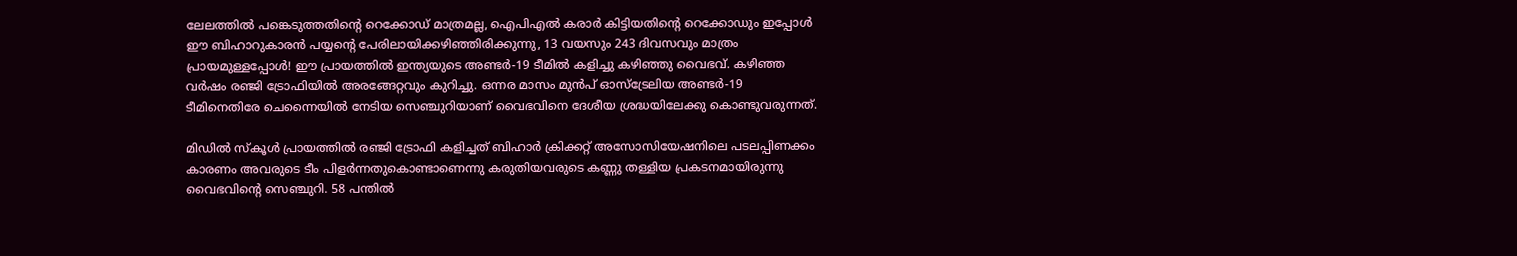ലേലത്തിൽ പങ്കെടുത്തതിന്‍റെ റെക്കോഡ് മാത്രമല്ല, ഐപിഎൽ കരാർ കിട്ടിയതിന്‍റെ റെക്കോഡും ഇപ്പോൾ ഈ ബിഹാറുകാരൻ പയ്യന്‍റെ പേരിലായിക്കഴിഞ്ഞിരിക്കുന്നു, 13 വയസും 243 ദിവസവും മാത്രം പ്രായമുള്ളപ്പോൾ! ഈ പ്രായത്തിൽ ഇന്ത്യയുടെ അണ്ടർ-19 ടീമിൽ കളിച്ചു കഴിഞ്ഞു വൈഭവ്. കഴിഞ്ഞ വർഷം രഞ്ജി ട്രോഫിയിൽ അരങ്ങേറ്റവും കുറിച്ചു. ഒന്നര മാസം മുൻപ് ഓസ്ട്രേലിയ അണ്ടർ-19 ടീമിനെതിരേ ചെന്നൈയിൽ നേടിയ സെഞ്ചുറിയാണ് വൈഭവിനെ ദേശീയ ശ്രദ്ധയിലേക്കു കൊണ്ടുവരുന്നത്.

മിഡിൽ സ്കൂൾ പ്രായത്തിൽ രഞ്ജി ട്രോഫി കളിച്ചത് ബിഹാർ ക്രിക്കറ്റ് അസോസിയേഷനിലെ പടലപ്പിണക്കം കാരണം അവരുടെ ടീം പിളർന്നതുകൊണ്ടാണെന്നു കരുതിയവരുടെ കണ്ണു തള്ളിയ പ്രകടനമായിരുന്നു വൈഭവിന്‍റെ സെഞ്ചുറി. 58 പന്തിൽ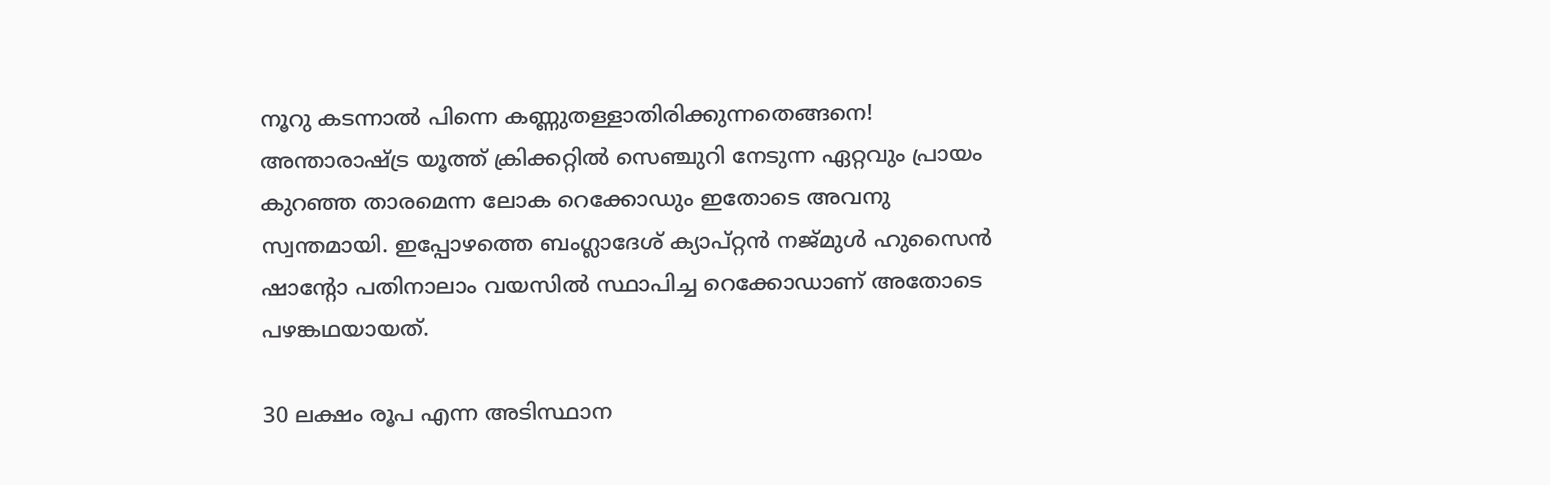നൂറു കടന്നാൽ പിന്നെ കണ്ണുതള്ളാതിരിക്കുന്നതെങ്ങനെ! അന്താരാഷ്ട്ര യൂത്ത് ക്രിക്കറ്റിൽ സെഞ്ചുറി നേടുന്ന ഏറ്റവും പ്രായം കുറഞ്ഞ താരമെന്ന ലോക റെക്കോഡും ഇതോടെ അവനു സ്വന്തമായി. ഇപ്പോഴത്തെ ബംഗ്ലാദേശ് ക്യാപ്റ്റൻ നജ്മുൾ ഹുസൈൻ ഷാന്‍റോ പതിനാലാം വയസിൽ സ്ഥാപിച്ച റെക്കോഡാണ് അതോടെ പഴങ്കഥയായത്.

30 ലക്ഷം രൂപ എന്ന അടിസ്ഥാന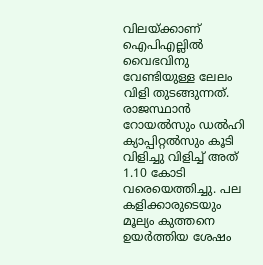വിലയ്ക്കാണ് ഐപിഎല്ലിൽ വൈഭവിനു വേണ്ടിയുള്ള ലേലം വിളി തുടങ്ങുന്നത്. രാജസ്ഥാൻ റോയൽസും ഡൽഹി ക്യാപ്പിറ്റൽസും കൂടി വിളിച്ചു വിളിച്ച് അത് 1.10 കോടി വരെയെത്തിച്ചു. പല കളിക്കാരുടെയും മൂല്യം കുത്തനെ ഉയർത്തിയ ശേഷം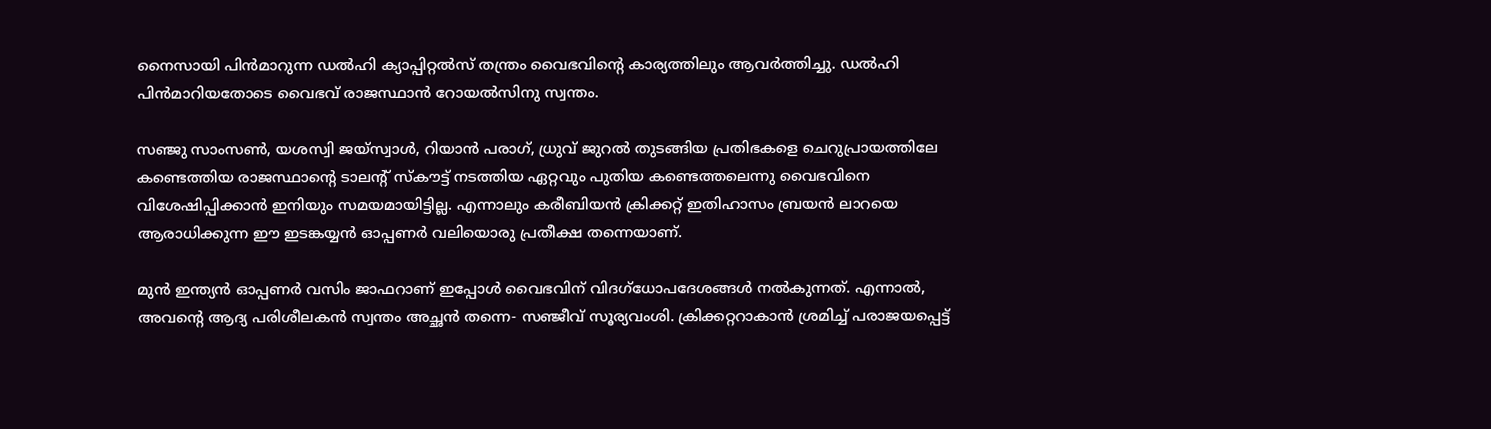നൈസായി പിൻമാറുന്ന ഡൽഹി ക്യാപ്പിറ്റൽസ് തന്ത്രം വൈഭവിന്‍റെ കാര്യത്തിലും ആവർത്തിച്ചു. ഡൽഹി പിൻമാറിയതോടെ വൈഭവ് രാജസ്ഥാൻ റോയൽസിനു സ്വന്തം.

സഞ്ജു സാംസൺ, യശസ്വി ജയ്സ്വാൾ, റിയാൻ പരാഗ്, ധ്രുവ് ജുറൽ തുടങ്ങിയ പ്രതിഭകളെ ചെറുപ്രായത്തിലേ കണ്ടെത്തിയ രാജസ്ഥാന്‍റെ ടാലന്‍റ് സ്കൗട്ട് നടത്തിയ ഏറ്റവും പുതിയ കണ്ടെത്തലെന്നു വൈഭവിനെ വിശേഷിപ്പിക്കാൻ ഇനിയും സമയമായിട്ടില്ല. എന്നാലും കരീബിയൻ ക്രിക്കറ്റ് ഇതിഹാസം ബ്രയൻ ലാറയെ ആരാധിക്കുന്ന ഈ ഇടങ്കയ്യൻ ഓപ്പണർ വലിയൊരു പ്രതീക്ഷ തന്നെയാണ്.

മുൻ ഇന്ത്യൻ ഓപ്പണർ വസിം ജാഫറാണ് ഇപ്പോൾ വൈഭവിന് വിദഗ്ധോപദേശങ്ങൾ നൽകുന്നത്. എന്നാൽ, അവന്‍റെ ആദ്യ പരിശീലകൻ സ്വന്തം അച്ഛൻ തന്നെ- സഞ്ജീവ് സൂര്യവംശി. ക്രിക്കറ്ററാകാൻ ശ്രമിച്ച് പരാജയപ്പെട്ട്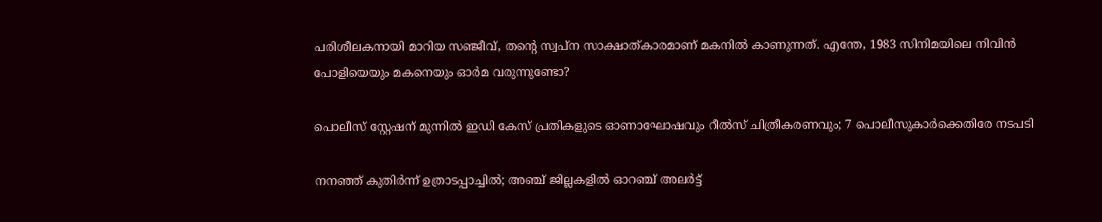പരിശീലകനായി മാറിയ സഞ്ജീവ്, തന്‍റെ സ്വപ്ന സാക്ഷാത്കാരമാണ് മകനിൽ കാണുന്നത്. എന്തേ, 1983 സിനിമയിലെ നിവിൻ പോളിയെയും മകനെയും ഓർമ വരുന്നുണ്ടോ?

പൊലീസ് സ്റ്റേഷന് മുന്നിൽ ഇഡി കേസ് പ്രതികളുടെ ഓണാഘോഷവും റീൽസ് ചിത്രീകരണവും; 7 പൊലീസുകാർക്കെതിരേ നടപടി

നനഞ്ഞ് കുതിർന്ന് ഉത്രാടപ്പാച്ചിൽ; അഞ്ച് ജില്ലകളിൽ ഓറഞ്ച് അലർട്ട്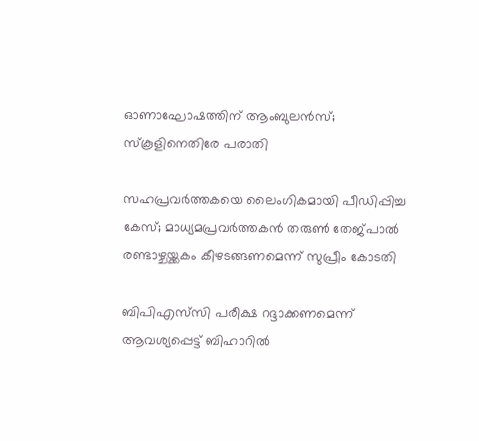ഓണാഘോഷത്തിന് ആംബുലൻസ്; സ്കൂളിനെതിരേ പരാതി

സഹപ്രവർത്തകയെ ലൈംഗികമായി പീഡിപ്പിച്ച കേസ്; മാധ‍്യമപ്രവർത്തകൻ തരുൺ തേജ്‌പാൽ രണ്ടാഴ്ചയ്ക്കകം കീഴടങ്ങണമെന്ന് സുപ്രീം കോടതി

ബിപിഎസ്‌സി പരീക്ഷ റദ്ദാക്കണമെന്ന് ആവശ‍്യപ്പെട്ട് ബിഹാറിൽ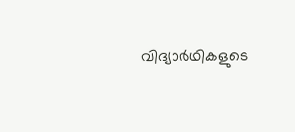വിദ‍്യാർഥികളുടെ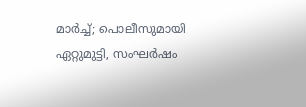മാർച്ച്; പൊലീസുമായി ഏറ്റുമുട്ടി, സംഘർഷം